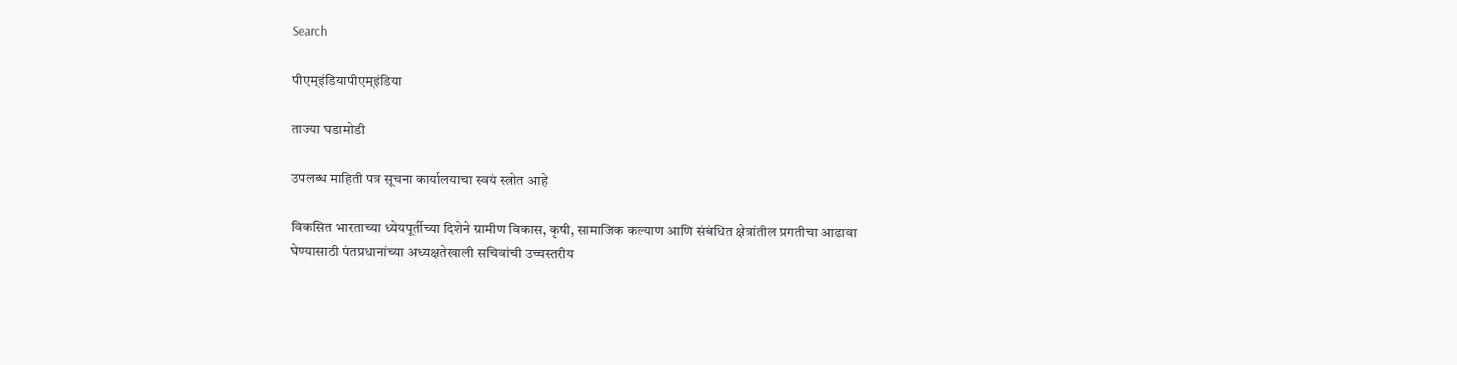Search

पीएम्इंडियापीएम्इंडिया

ताज्या घडामोडी

उपलब्ध माहिती पत्र सूचना कार्यालयाचा स्वयं स्त्रोत आहे

विकसित भारताच्या ध्येयपूर्तीच्या दिशेने ग्रामीण विकास, कृषी, सामाजिक कल्याण आणि संबंधित क्षेत्रांतील प्रगतीचा आढावा घेण्यासाठी पंतप्रधानांच्या अध्यक्षतेखाली सचिवांची उच्चस्तरीय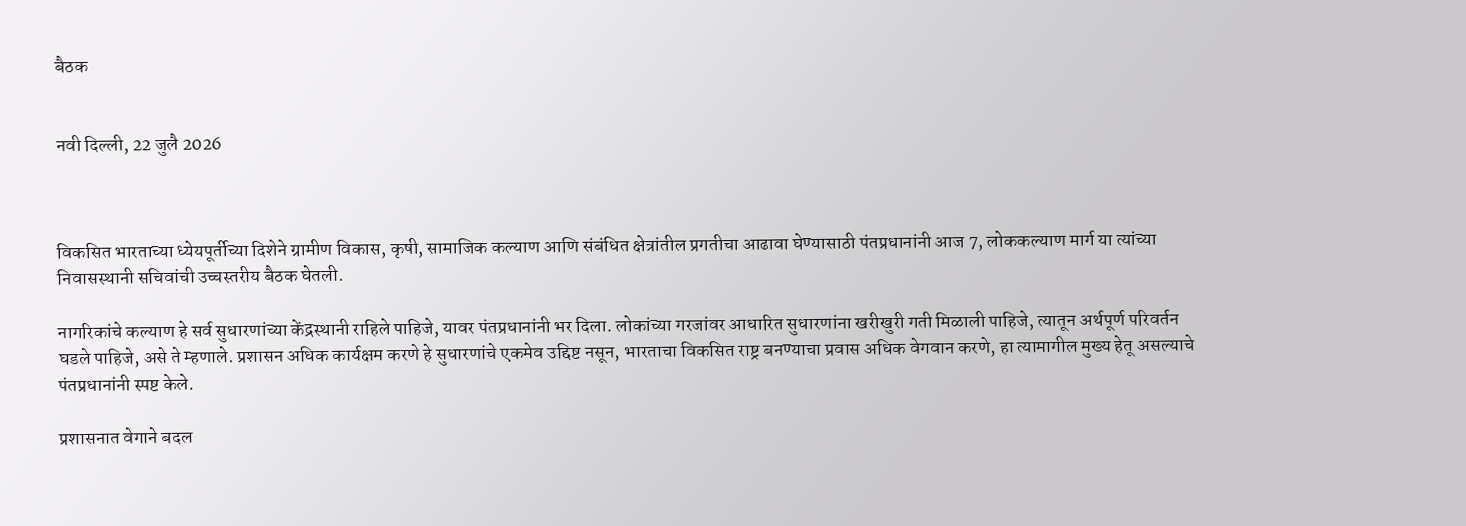बैठक


नवी दिल्‍ली, 22 जुलै 2026



विकसित भारताच्या ध्येयपूर्तीच्या दिशेने ग्रामीण विकास, कृषी, सामाजिक कल्याण आणि संबंधित क्षेत्रांतील प्रगतीचा आढावा घेण्यासाठी पंतप्रधानांनी आज 7, लोककल्याण मार्ग या त्यांच्या निवासस्थानी सचिवांची उच्चस्तरीय बैठक घेतली.

नागरिकांचे कल्याण हे सर्व सुधारणांच्या केंद्रस्थानी राहिले पाहिजे, यावर पंतप्रधानांनी भर दिला. लोकांच्या गरजांवर आधारित सुधारणांना खरीखुरी गती मिळाली पाहिजे, त्यातून अर्थपूर्ण परिवर्तन घडले पाहिजे, असे ते म्हणाले. प्रशासन अधिक कार्यक्षम करणे हे सुधारणांचे एकमेव उद्दिष्ट नसून, भारताचा विकसित राष्ट्र बनण्याचा प्रवास अधिक वेगवान करणे, हा त्यामागील मुख्य हेतू असल्याचे पंतप्रधानांनी स्पष्ट केले.

प्रशासनात वेगाने बदल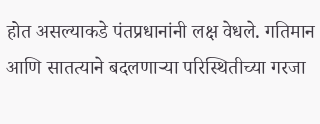होत असल्याकडे पंतप्रधानांनी लक्ष वेधले. गतिमान आणि सातत्याने बदलणाऱ्या परिस्थितीच्या गरजा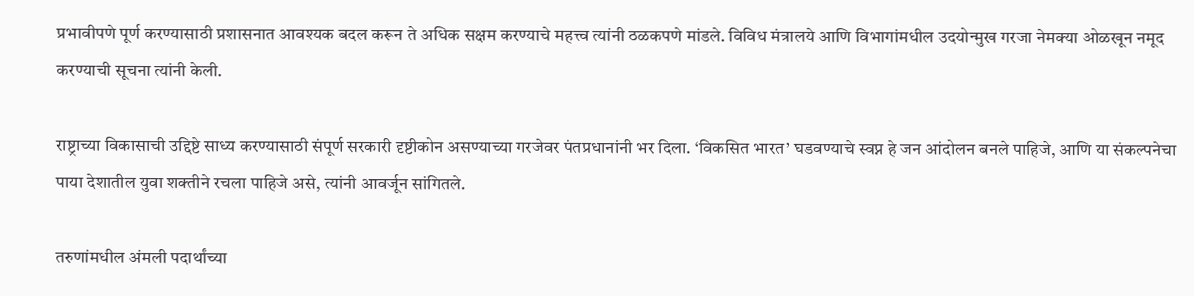प्रभावीपणे पूर्ण करण्यासाठी प्रशासनात आवश्यक बदल करून ते अधिक सक्षम करण्याचे महत्त्व त्यांनी ठळकपणे मांडले. विविध मंत्रालये आणि विभागांमधील उदयोन्मुख गरजा नेमक्या ओळखून नमूद करण्याची सूचना त्यांनी केली.

राष्ट्राच्या विकासाची उद्दिष्टे साध्य करण्यासाठी संपूर्ण सरकारी दृष्टीकोन असण्याच्या गरजेवर पंतप्रधानांनी भर दिला. ‘विकसित भारत’ घडवण्याचे स्वप्न हे जन आंदोलन बनले पाहिजे, आणि या संकल्पनेचा पाया देशातील युवा शक्तीने रचला पाहिजे असे, त्यांनी आवर्जून सांगितले.

तरुणांमधील अंमली पदार्थांच्या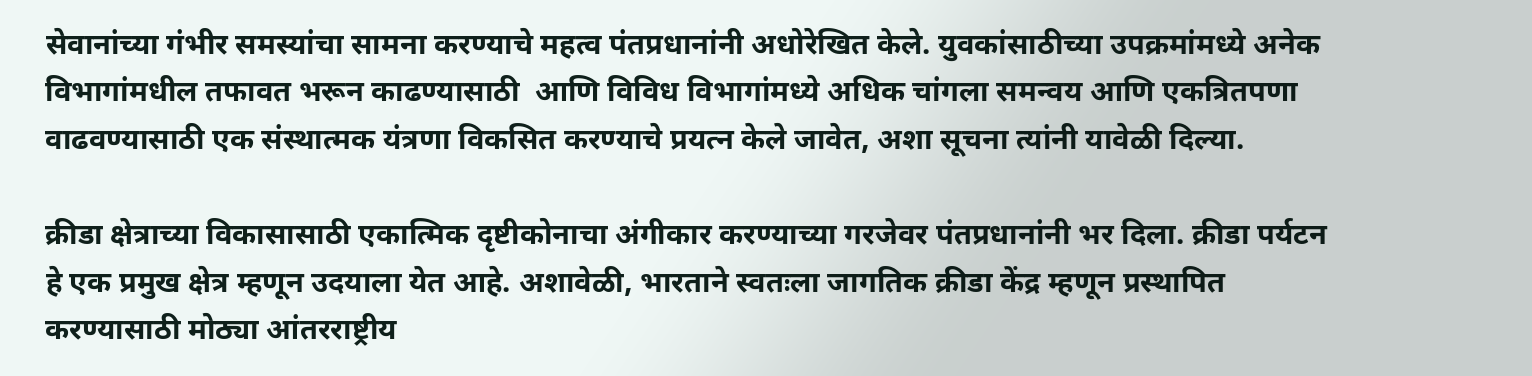सेवानांच्या गंभीर समस्यांचा सामना करण्याचे महत्व पंतप्रधानांनी अधोरेखित केले. युवकांसाठीच्या उपक्रमांमध्ये अनेक विभागांमधील तफावत भरून काढण्यासाठी  आणि विविध विभागांमध्ये अधिक चांगला समन्वय आणि एकत्रितपणा वाढवण्यासाठी एक संस्थात्मक यंत्रणा विकसित करण्याचे प्रयत्न केले जावेत, अशा सूचना त्यांनी यावेळी दिल्या.

क्रीडा क्षेत्राच्या विकासासाठी एकात्मिक दृष्टीकोनाचा अंगीकार करण्याच्या गरजेवर पंतप्रधानांनी भर दिला. क्रीडा पर्यटन हे एक प्रमुख क्षेत्र म्हणून उदयाला येत आहे. अशावेळी, भारताने स्वतःला जागतिक क्रीडा केंद्र म्हणून प्रस्थापित करण्यासाठी मोठ्या आंतरराष्ट्रीय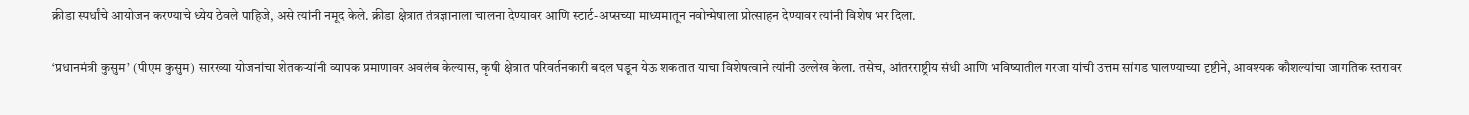क्रीडा स्पर्धांचे आयोजन करण्याचे ध्येय ठेवले पाहिजे, असे त्यांनी नमूद केले. क्रीडा क्षेत्रात तंत्रज्ञानाला चालना देण्यावर आणि स्टार्ट-अप्सच्या माध्यमातून नवोन्मेषाला प्रोत्साहन देण्यावर त्यांनी विशेष भर दिला.

‘प्रधानमंत्री कुसुम’ (पीएम कुसुम) सारख्या योजनांचा शेतकऱ्यांनी व्यापक प्रमाणावर अवलंब केल्यास, कृषी क्षेत्रात परिवर्तनकारी बदल घडून येऊ शकतात याचा विशेषत्वाने त्यांनी उल्लेख केला. तसेच, आंतरराष्ट्रीय संधी आणि भविष्यातील गरजा यांची उत्तम सांगड घालण्याच्या दृष्टीने, आवश्यक कौशल्यांचा जागतिक स्तरावर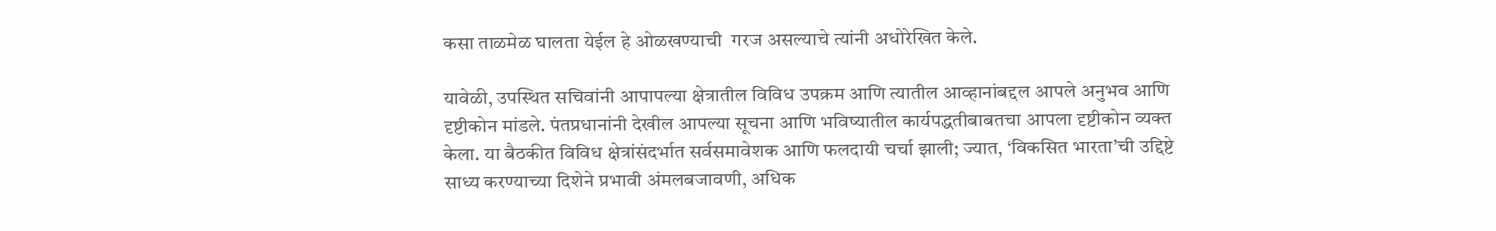कसा ताळमेळ घालता येईल हे ओळखण्याची  गरज असल्याचे त्यांनी अधोरेखित केले.

यावेळी, उपस्थित सचिवांनी आपापल्या क्षेत्रातील विविध उपक्रम आणि त्यातील आव्हानांबद्दल आपले अनुभव आणि दृष्टीकोन मांडले. पंतप्रधानांनी देखील आपल्या सूचना आणि भविष्यातील कार्यपद्धतीबाबतचा आपला दृष्टीकोन व्यक्त केला. या बैठकीत विविध क्षेत्रांसंदर्भात सर्वसमावेशक आणि फलदायी चर्चा झाली; ज्यात, ‘विकसित भारता’ची उद्दिष्टे साध्य करण्याच्या दिशेने प्रभावी अंमलबजावणी, अधिक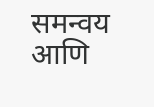समन्वय आणि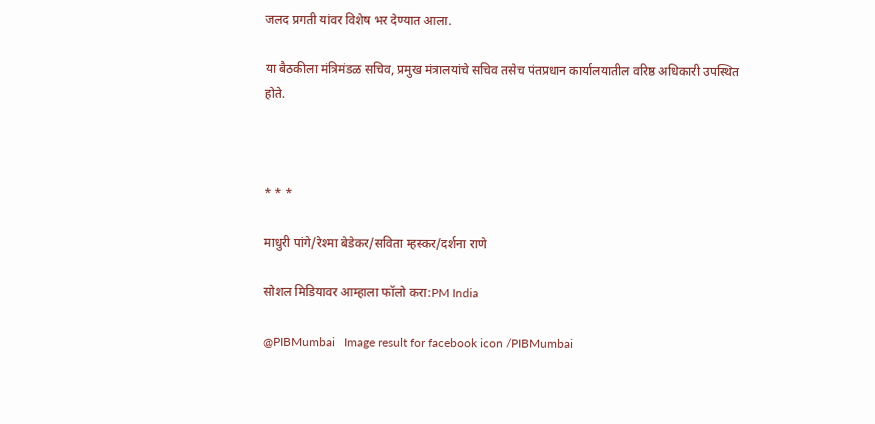जलद प्रगती यांवर विशेष भर देण्यात आला.

या बैठकीला मंत्रिमंडळ सचिव, प्रमुख मंत्रालयांचे सचिव तसेच पंतप्रधान कार्यालयातील वरिष्ठ अधिकारी उपस्थित होते.



* * *

माधुरी पांगे/रेश्मा बेडेकर/सविता म्‍हस्कर/दर्शना राणे

सोशल मिडियावर आम्हाला फॉलो करा:PM India

@PIBMumbai   Image result for facebook icon /PIBMumbai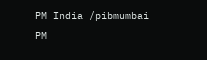PM India /pibmumbai  PM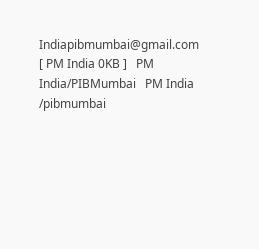Indiapibmumbai@gmail.com [ PM India 0KB ]   PM India/PIBMumbai   PM India /pibmumbai